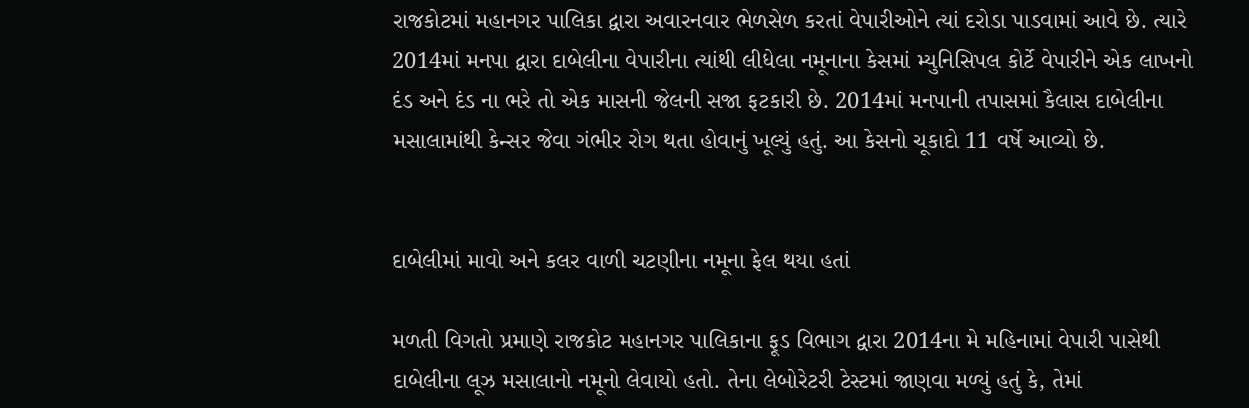રાજકોટમાં મહાનગર પાલિકા દ્વારા અવારનવાર ભેળસેળ કરતાં વેપારીઓને ત્યાં દરોડા પાડવામાં આવે છે. ત્યારે 2014માં મનપા દ્વારા દાબેલીના વેપારીના ત્યાંથી લીધેલા નમૂનાના કેસમાં મ્યુનિસિપલ કોર્ટે વેપારીને એક લાખનો દંડ અને દંડ ના ભરે તો એક માસની જેલની સજા ફટકારી છે. 2014માં મનપાની તપાસમાં કૈલાસ દાબેલીના મસાલામાંથી કેન્સર જેવા ગંભીર રોગ થતા હોવાનું ખૂલ્યું હતું. આ કેસનો ચૂકાદો 11 વર્ષે આવ્યો છે.


દાબેલીમાં માવો અને કલર વાળી ચટણીના નમૂના ફેલ થયા હતાં

મળતી વિગતો પ્રમાણે રાજકોટ મહાનગર પાલિકાના ફૂડ વિભાગ દ્વારા 2014ના મે મહિનામાં વેપારી પાસેથી દાબેલીના લૂઝ મસાલાનો નમૂનો લેવાયો હતો. તેના લેબોરેટરી ટેસ્ટમાં જાણવા મળ્યું હતું કે, તેમાં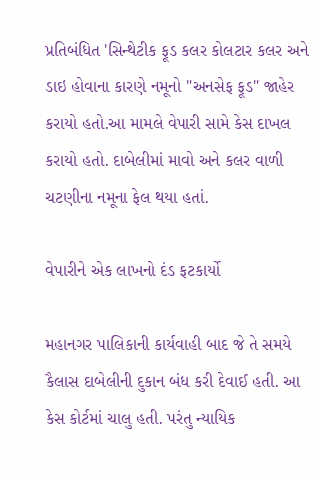પ્રતિબંધિત 'સિન્થેટીક ફૂડ કલર કોલટાર કલર અને ડાઇ હોવાના કારણે નમૂનો "અનસેફ ફૂડ" જાહેર કરાયો હતો.આ મામલે વેપારી સામે કેસ દાખલ કરાયો હતો. દાબેલીમાં માવો અને કલર વાળી ચટણીના નમૂના ફેલ થયા હતાં.

વેપારીને એક લાખનો દંડ ફટકાર્યો

મહાનગર પાલિકાની કાર્યવાહી બાદ જે તે સમયે કૈલાસ દાબેલીની દુકાન બંધ કરી દેવાઈ હતી. આ કેસ કોર્ટમાં ચાલુ હતી. પરંતુ ન્યાયિક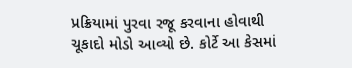પ્રક્રિયામાં પુરવા રજૂ કરવાના હોવાથી ચૂકાદો મોડો આવ્યો છે. કોર્ટે આ કેસમાં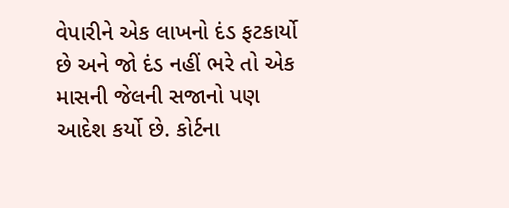વેપારીને એક લાખનો દંડ ફટકાર્યો છે અને જો દંડ નહીં ભરે તો એક માસની જેલની સજાનો પણ આદેશ કર્યો છે. કોર્ટના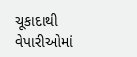ચૂકાદાથી વેપારીઓમાં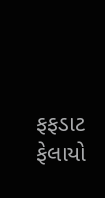ફફડાટ ફેલાયો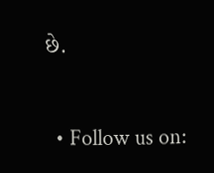છે.


  • Follow us on: